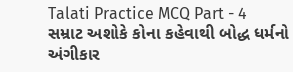Talati Practice MCQ Part - 4
સમ્રાટ અશોકે કોના કહેવાથી બોદ્ધ ધર્મનો અંગીકાર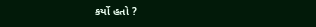કર્યો હતો ?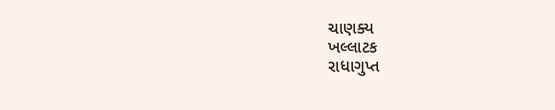ચાણક્ય
ખલ્લાટક
રાધાગુપ્ત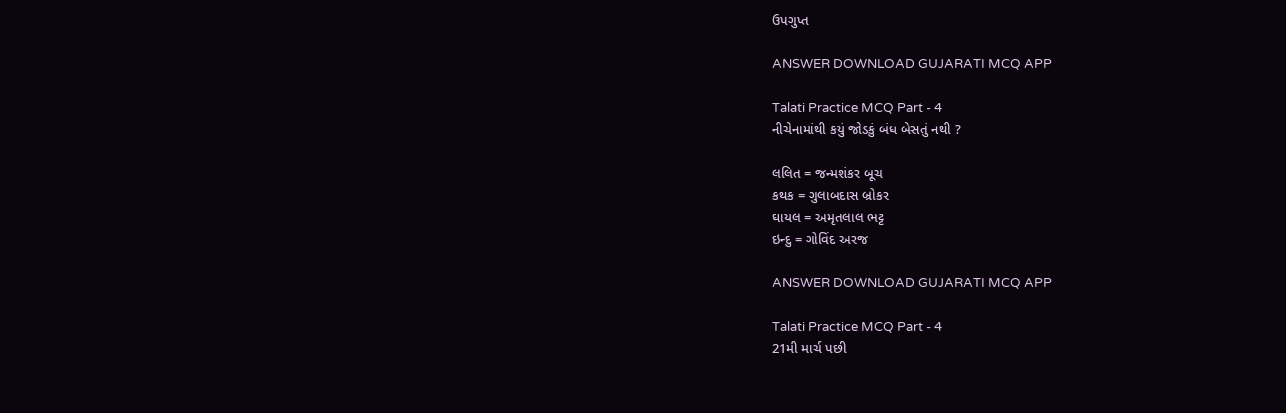ઉપગુપ્ત

ANSWER DOWNLOAD GUJARATI MCQ APP

Talati Practice MCQ Part - 4
નીચેનામાંથી કયું જોડકું બંધ બેસતું નથી ?

લલિત = જન્મશંકર બૂચ
કથક = ગુલાબદાસ બ્રોકર
ઘાયલ = અમૃતલાલ ભટ્ટ
ઇન્દુ = ગોવિંદ અરજ

ANSWER DOWNLOAD GUJARATI MCQ APP

Talati Practice MCQ Part - 4
21મી માર્ચ પછી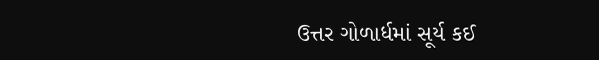ઉત્તર ગોળાર્ધમાં સૂર્ય કઈ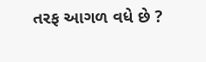તરફ આગળ વધે છે ?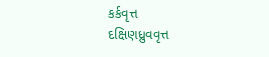કર્કવૃત્ત
દક્ષિણધ્રુવવૃત્ત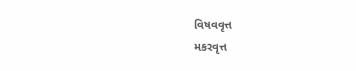વિષવવૃત્ત
મકરવૃત્ત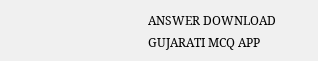ANSWER DOWNLOAD GUJARATI MCQ APP